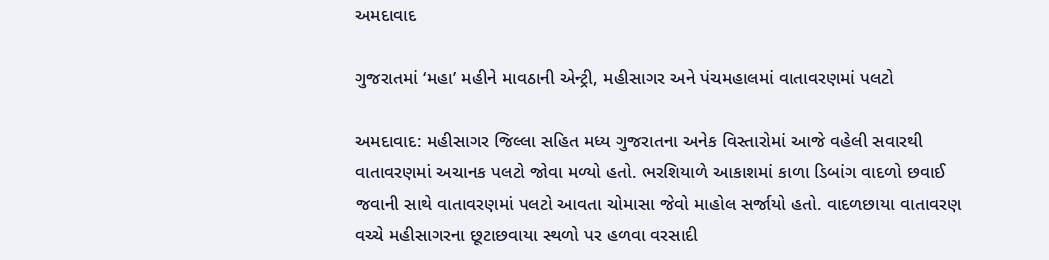અમદાવાદ

ગુજરાતમાં ‘મહા’ મહીને માવઠાની એન્ટ્રી, મહીસાગર અને પંચમહાલમાં વાતાવરણમાં પલટો

અમદાવાદ: મહીસાગર જિલ્લા સહિત મધ્ય ગુજરાતના અનેક વિસ્તારોમાં આજે વહેલી સવારથી વાતાવરણમાં અચાનક પલટો જોવા મળ્યો હતો. ભરશિયાળે આકાશમાં કાળા ડિબાંગ વાદળો છવાઈ જવાની સાથે વાતાવરણમાં પલટો આવતા ચોમાસા જેવો માહોલ સર્જાયો હતો. વાદળછાયા વાતાવરણ વચ્ચે મહીસાગરના છૂટાછવાયા સ્થળો પર હળવા વરસાદી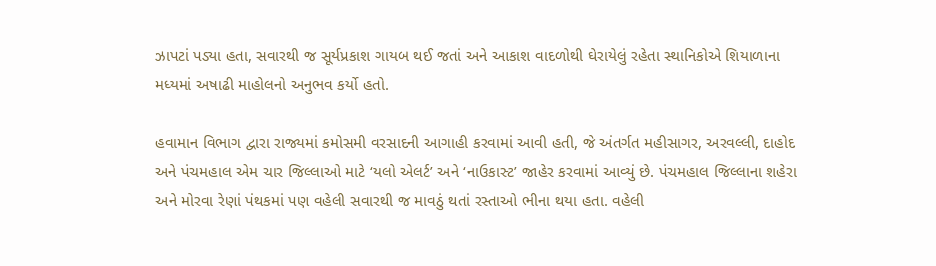ઝાપટાં પડ્યા હતા, સવારથી જ સૂર્યપ્રકાશ ગાયબ થઈ જતાં અને આકાશ વાદળોથી ઘેરાયેલું રહેતા સ્થાનિકોએ શિયાળાના મધ્યમાં અષાઢી માહોલનો અનુભવ કર્યો હતો.

હવામાન વિભાગ દ્વારા રાજ્યમાં કમોસમી વરસાદની આગાહી કરવામાં આવી હતી, જે અંતર્ગત મહીસાગર, અરવલ્લી, દાહોદ અને પંચમહાલ એમ ચાર જિલ્લાઓ માટે ‘યલો એલર્ટ’ અને ‘નાઉકાસ્ટ’ જાહેર કરવામાં આવ્યું છે. પંચમહાલ જિલ્લાના શહેરા અને મોરવા રેણાં પંથકમાં પણ વહેલી સવારથી જ માવઠું થતાં રસ્તાઓ ભીના થયા હતા. વહેલી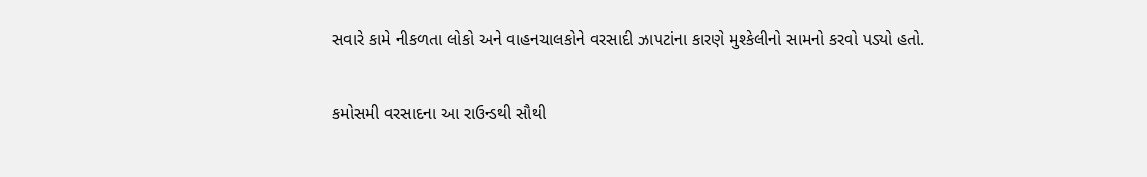સવારે કામે નીકળતા લોકો અને વાહનચાલકોને વરસાદી ઝાપટાંના કારણે મુશ્કેલીનો સામનો કરવો પડ્યો હતો.

કમોસમી વરસાદના આ રાઉન્ડથી સૌથી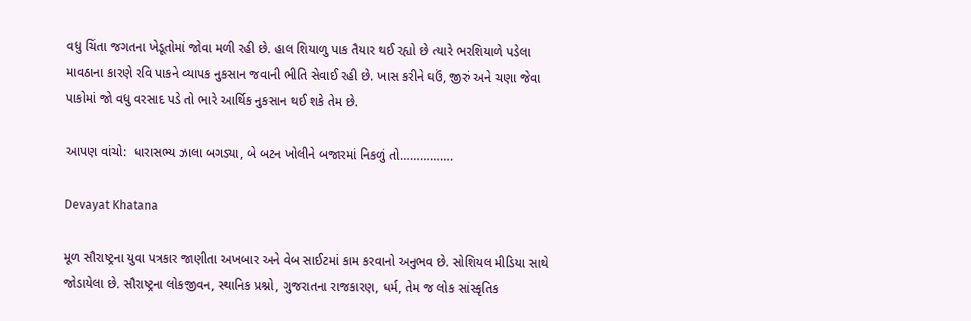વધુ ચિંતા જગતના ખેડૂતોમાં જોવા મળી રહી છે. હાલ શિયાળુ પાક તૈયાર થઈ રહ્યો છે ત્યારે ભરશિયાળે પડેલા માવઠાના કારણે રવિ પાકને વ્યાપક નુકસાન જવાની ભીતિ સેવાઈ રહી છે. ખાસ કરીને ઘઉં, જીરું અને ચણા જેવા પાકોમાં જો વધુ વરસાદ પડે તો ભારે આર્થિક નુકસાન થઈ શકે તેમ છે.

આપણ વાંચો:  ધારાસભ્ય ઝાલા બગડ્યા, બે બટન ખોલીને બજારમાં નિકળું તો…………….

Devayat Khatana

મૂળ સૌરાષ્ટ્રના યુવા પત્રકાર જાણીતા અખબાર અને વેબ સાઈટમાં કામ કરવાનો અનુભવ છે. સોશિયલ મીડિયા સાથે જોડાયેલા છે. સૌરાષ્ટ્રના લોકજીવન, સ્થાનિક પ્રશ્નો, ગુજરાતના રાજકારણ, ધર્મ, તેમ જ લોક સાંસ્કૃતિક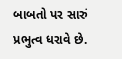બાબતો પર સારું પ્રભુત્વ ધરાવે છે.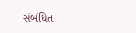સંબંધિત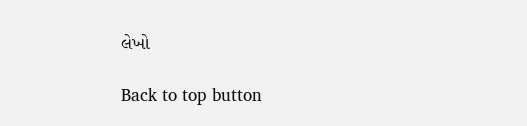લેખો

Back to top button